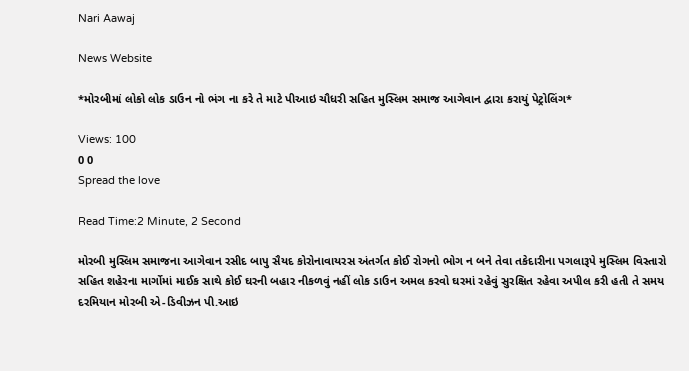Nari Aawaj

News Website

*મોરબીમાં લોકો લોક ડાઉન નો ભંગ ના કરે તે માટે પીઆઇ ચૌધરી સહિત મુસ્લિમ સમાજ આગેવાન દ્વારા કરાયું પેટ્રોલિંગ*

Views: 100
0 0
Spread the love

Read Time:2 Minute, 2 Second

મોરબી મુસ્લિમ સમાજના આગેવાન રસીદ બાપુ સૈયદ કોરોનાવાયરસ અંતર્ગત કોઈ રોગનો ભોગ ન બને તેવા તકેદારીના પગલારૂપે મુસ્લિમ વિસ્તારો સહિત શહેરના માર્ગોમાં માઈક સાથે કોઈ ઘરની બહાર નીકળવું નહીં લોક ડાઉન અમલ કરવો ઘરમાં રહેવું સુરક્ષિત રહેવા અપીલ કરી હતી તે સમય દરમિયાન મોરબી એ-ડિવીઝન પી.આઇ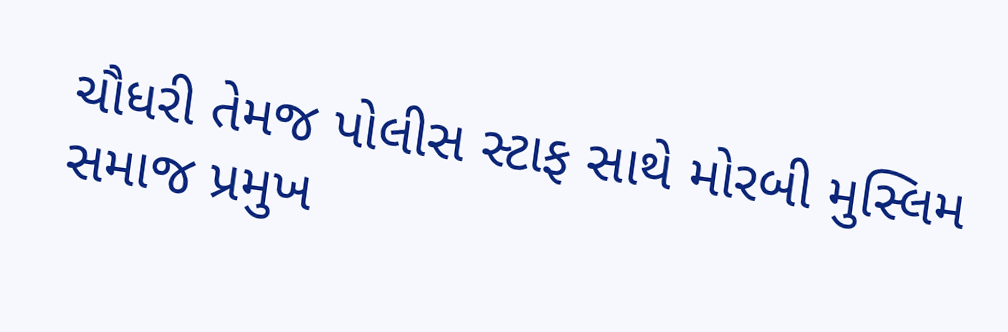ચૌધરી તેમજ પોલીસ સ્ટાફ સાથે મોરબી મુસ્લિમ સમાજ પ્રમુખ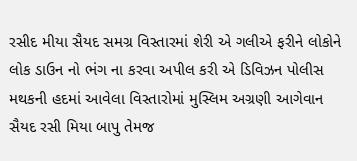રસીદ મીયા સૈયદ સમગ્ર વિસ્તારમાં શેરી એ ગલીએ ફરીને લોકોને લોક ડાઉન નો ભંગ ના કરવા અપીલ કરી એ ડિવિઝન પોલીસ મથકની હદમાં આવેલા વિસ્તારોમાં મુસ્લિમ અગ્રણી આગેવાન સૈયદ રસી મિયા બાપુ તેમજ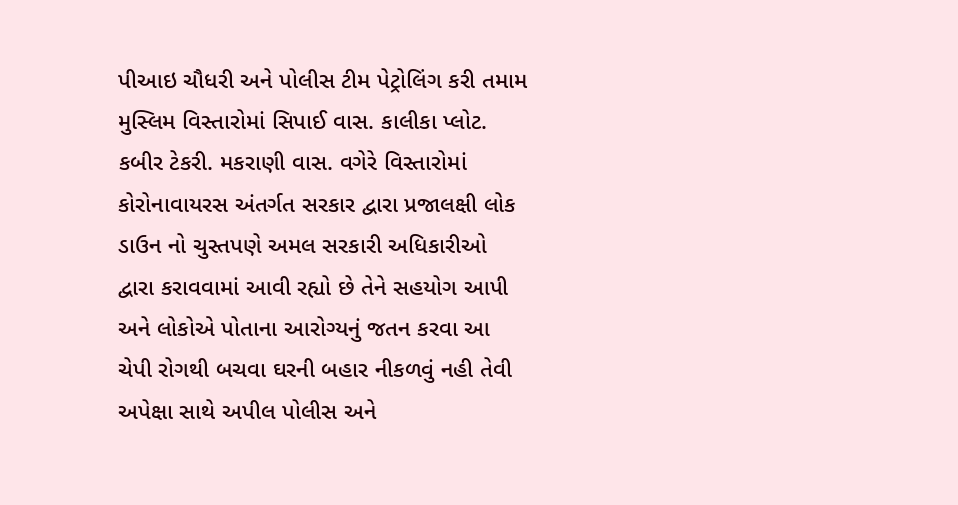પીઆઇ ચૌધરી અને પોલીસ ટીમ પેટ્રોલિંગ કરી તમામ મુસ્લિમ વિસ્તારોમાં સિપાઈ વાસ. કાલીકા પ્લોટ. કબીર ટેકરી. મકરાણી વાસ. વગેરે વિસ્તારોમાં કોરોનાવાયરસ અંતર્ગત સરકાર દ્વારા પ્રજાલક્ષી લોક ડાઉન નો ચુસ્તપણે અમલ સરકારી અધિકારીઓ દ્વારા કરાવવામાં આવી રહ્યો છે તેને સહયોગ આપી અને લોકોએ પોતાના આરોગ્યનું જતન કરવા આ ચેપી રોગથી બચવા ઘરની બહાર નીકળવું નહી તેવી અપેક્ષા સાથે અપીલ પોલીસ અને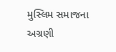મુસ્લિમ સમાજના અગ્રણી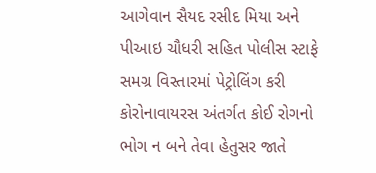આગેવાન સૈયદ રસીદ મિયા અને પીઆઇ ચૌધરી સહિત પોલીસ સ્ટાફે સમગ્ર વિસ્તારમાં પેટ્રોલિંગ કરી કોરોનાવાયરસ અંતર્ગત કોઈ રોગનો ભોગ ન બને તેવા હેતુસર જાતે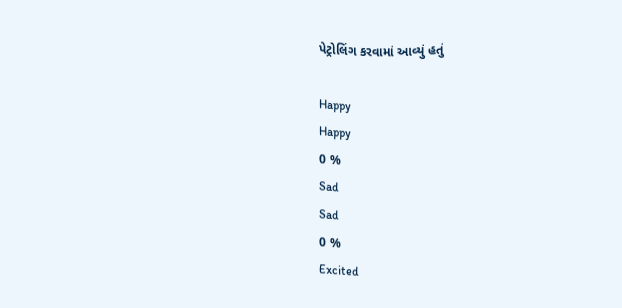પેટ્રોલિંગ કરવામાં આવ્યું હતું

Happy
Happy
0 %
Sad
Sad
0 %
Excited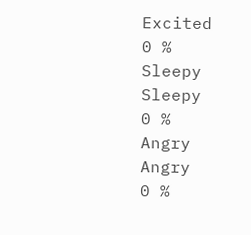Excited
0 %
Sleepy
Sleepy
0 %
Angry
Angry
0 %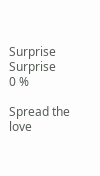Surprise
Surprise
0 %

Spread the love